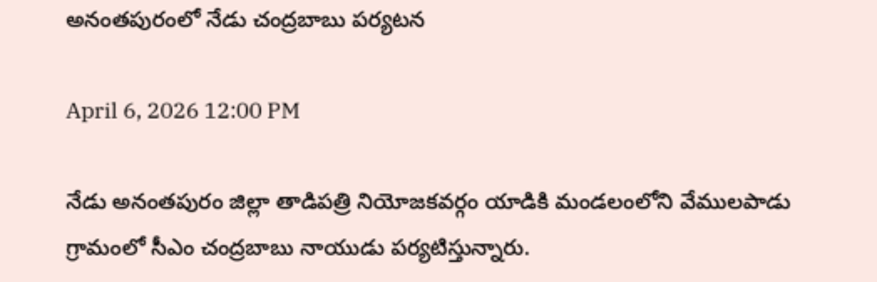అనంతపురంలో నేడు చంద్రబాబు పర్యటన

April 6, 2026 12:00 PM

నేడు అనంతపురం జిల్లా తాడిపత్రి నియోజకవర్గం యాడికి మండలంలోని వేములపాడు గ్రామంలో సీఎం చంద్రబాబు నాయుడు పర్యటిస్తున్నారు.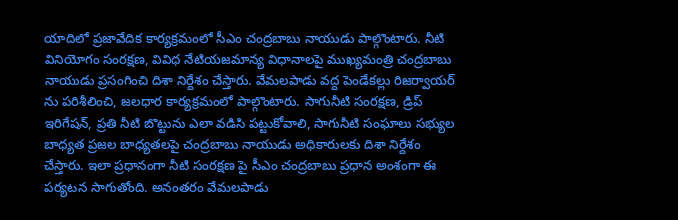యాదిలో ప్రజావేదిక కార్యక్రమంలో సీఎం చంద్రబాబు నాయుడు పాల్గొంటారు. నీటి వినియోగం సంరక్షణ, వివిధ నేటియజమాన్య విధానాలపై ముఖ్యమంత్రి చంద్రబాబు నాయుడు ప్రసంగించి దిశా నిర్దేశం చేస్తారు. వేమలపాడు వద్ద పెండేకల్లు రిజర్వాయర్ ను పరిశీలించి, జలధార కార్యక్రమంలో పాల్గొంటారు. సాగునీటి సంరక్షణ, డ్రిప్ ఇరిగేషన్, ప్రతి నీటి బొట్టును ఎలా వడిసి పట్టుకోవాలి, సాగునీటి సంఘాలు సభ్యుల బాధ్యత ప్రజల బాధ్యతలపై చంద్రబాబు నాయుడు అధికారులకు దిశా నిర్దేశం చేస్తారు. ఇలా ప్రధానంగా నీటి సంరక్షణ పై సీఎం చంద్రబాబు ప్రధాన అంశంగా ఈ పర్యటన సాగుతోంది. అనంతరం వేమలపాడు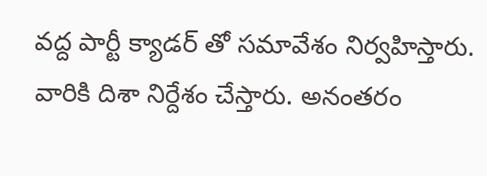వద్ద పార్టీ క్యాడర్ తో సమావేశం నిర్వహిస్తారు. వారికి దిశా నిర్దేశం చేస్తారు. అనంతరం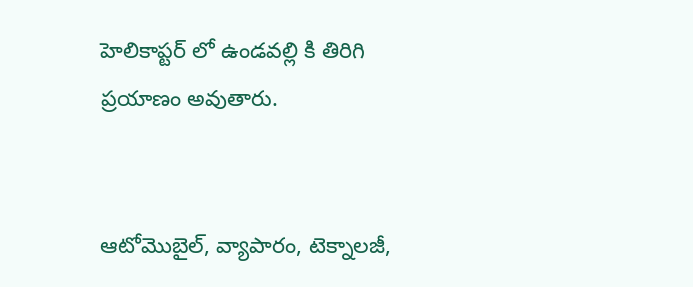హెలికాప్టర్ లో ఉండవల్లి కి తిరిగి ప్రయాణం అవుతారు.


ఆటోమొబైల్, వ్యాపారం, టెక్నాలజీ,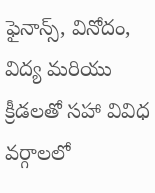ఫైనాన్స్, వినోదం, విద్య మరియు క్రీడలతో సహా వివిధ వర్గాలలో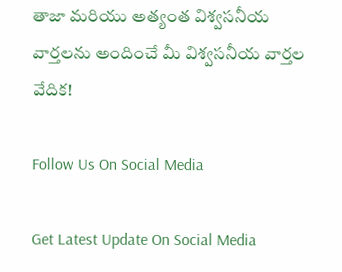తాజా మరియు అత్యంత విశ్వసనీయ వార్తలను అందించే మీ విశ్వసనీయ వార్తల వేదిక!

Follow Us On Social Media

Get Latest Update On Social Media